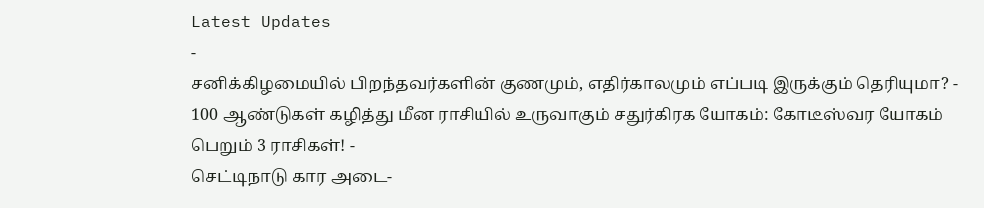Latest Updates
-
சனிக்கிழமையில் பிறந்தவர்களின் குணமும், எதிர்காலமும் எப்படி இருக்கும் தெரியுமா? -
100 ஆண்டுகள் கழித்து மீன ராசியில் உருவாகும் சதுர்கிரக யோகம்: கோடீஸ்வர யோகம் பெறும் 3 ராசிகள்! -
செட்டிநாடு கார அடை-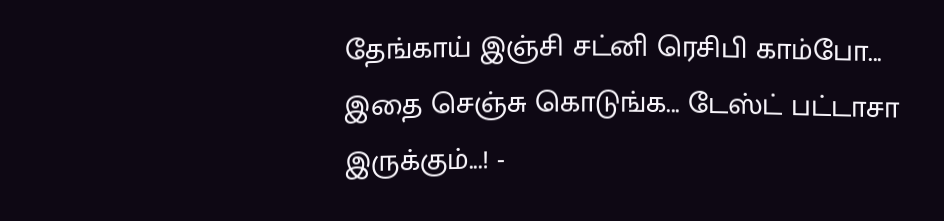தேங்காய் இஞ்சி சட்னி ரெசிபி காம்போ... இதை செஞ்சு கொடுங்க... டேஸ்ட் பட்டாசா இருக்கும்...! -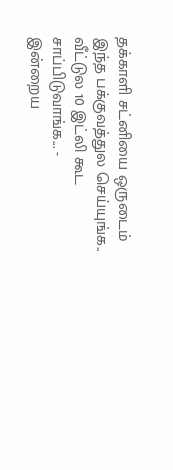தக்காளி சட்னியை ஒருடைம் இந்த பக்குவத்துல செய்யுங்க.. வீட்டுல 10 இட்லி கூட சாப்பிடுவாங்க... -
இன்றைய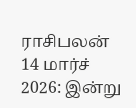ராசிபலன் 14 மார்ச் 2026: இன்று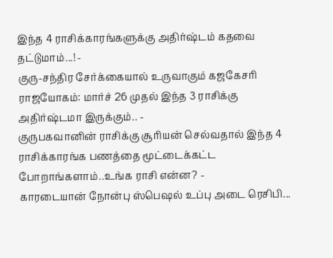இந்த 4 ராசிக்காரங்களுக்கு அதிர்ஷ்டம் கதவை தட்டுமாம்...! -
குரு-சந்திர சேர்க்கையால் உருவாகும் கஜகேசரி ராஜயோகம்: மார்ச் 26 முதல் இந்த 3 ராசிக்கு அதிர்ஷ்டமா இருக்கும்.. -
குருபகவானின் ராசிக்கு சூரியன் செல்வதால் இந்த 4 ராசிக்காரங்க பணத்தை மூட்டைக்கட்ட போறாங்களாம்..உங்க ராசி என்ன? -
காரடையான் நோன்பு ஸ்பெஷல் உப்பு அடை ரெசிபி...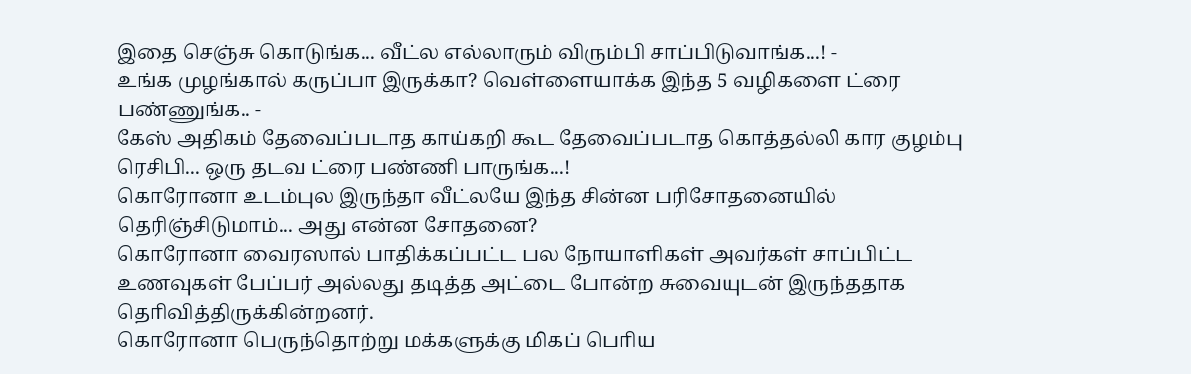இதை செஞ்சு கொடுங்க... வீட்ல எல்லாரும் விரும்பி சாப்பிடுவாங்க...! -
உங்க முழங்கால் கருப்பா இருக்கா? வெள்ளையாக்க இந்த 5 வழிகளை ட்ரை பண்ணுங்க.. -
கேஸ் அதிகம் தேவைப்படாத காய்கறி கூட தேவைப்படாத கொத்தல்லி கார குழம்பு ரெசிபி... ஒரு தடவ ட்ரை பண்ணி பாருங்க...!
கொரோனா உடம்புல இருந்தா வீட்லயே இந்த சின்ன பரிசோதனையில் தெரிஞ்சிடுமாம்... அது என்ன சோதனை?
கொரோனா வைரஸால் பாதிக்கப்பட்ட பல நோயாளிகள் அவர்கள் சாப்பிட்ட உணவுகள் பேப்பர் அல்லது தடித்த அட்டை போன்ற சுவையுடன் இருந்ததாக தொிவித்திருக்கின்றனர்.
கொரோனா பெருந்தொற்று மக்களுக்கு மிகப் பொிய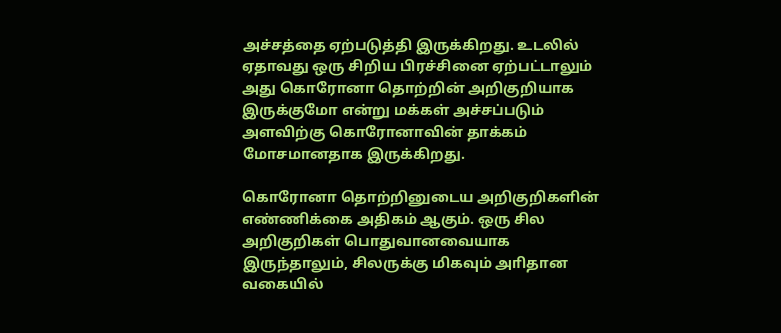அச்சத்தை ஏற்படுத்தி இருக்கிறது. உடலில் ஏதாவது ஒரு சிறிய பிரச்சினை ஏற்பட்டாலும் அது கொரோனா தொற்றின் அறிகுறியாக இருக்குமோ என்று மக்கள் அச்சப்படும் அளவிற்கு கொரோனாவின் தாக்கம் மோசமானதாக இருக்கிறது.

கொரோனா தொற்றினுடைய அறிகுறிகளின் எண்ணிக்கை அதிகம் ஆகும். ஒரு சில அறிகுறிகள் பொதுவானவையாக இருந்தாலும், சிலருக்கு மிகவும் அாிதான வகையில்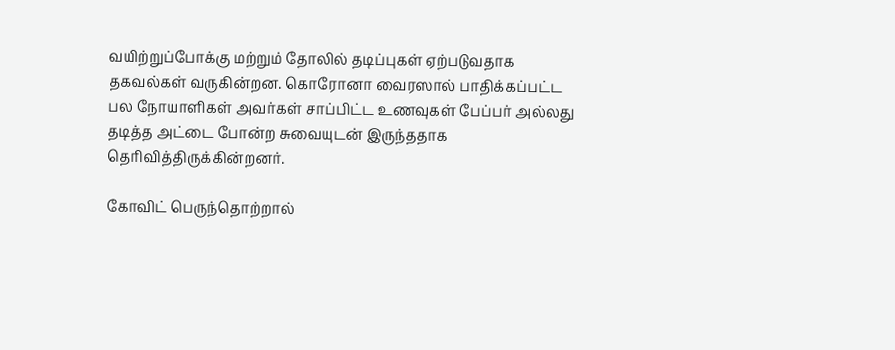வயிற்றுப்போக்கு மற்றும் தோலில் தடிப்புகள் ஏற்படுவதாக தகவல்கள் வருகின்றன. கொரோனா வைரஸால் பாதிக்கப்பட்ட பல நோயாளிகள் அவர்கள் சாப்பிட்ட உணவுகள் பேப்பர் அல்லது தடித்த அட்டை போன்ற சுவையுடன் இருந்ததாக தொிவித்திருக்கின்றனர்.

கோவிட் பெருந்தொற்றால்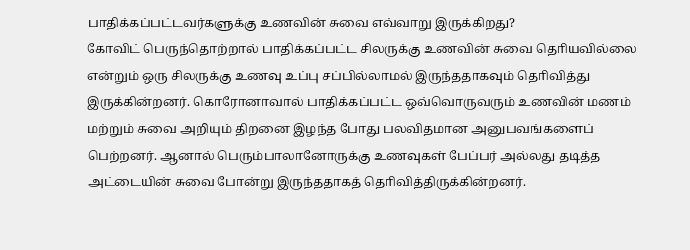பாதிக்கப்பட்டவர்களுக்கு உணவின் சுவை எவ்வாறு இருக்கிறது?
கோவிட் பெருந்தொற்றால் பாதிக்கப்பட்ட சிலருக்கு உணவின் சுவை தொியவில்லை என்றும் ஒரு சிலருக்கு உணவு உப்பு சப்பில்லாமல் இருந்ததாகவும் தொிவித்து இருக்கின்றனர். கொரோனாவால் பாதிக்கப்பட்ட ஒவ்வொருவரும் உணவின் மணம் மற்றும் சுவை அறியும் திறனை இழந்த போது பலவிதமான அனுபவங்களைப் பெற்றனர். ஆனால் பெரும்பாலானோருக்கு உணவுகள் பேப்பர் அல்லது தடித்த அட்டையின் சுவை போன்று இருந்ததாகத் தொிவித்திருக்கின்றனர்.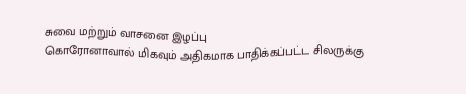சுவை மற்றும் வாசனை இழப்பு
கொரோனாவால் மிகவும் அதிகமாக பாதிக்கப்பட்ட சிலருக்கு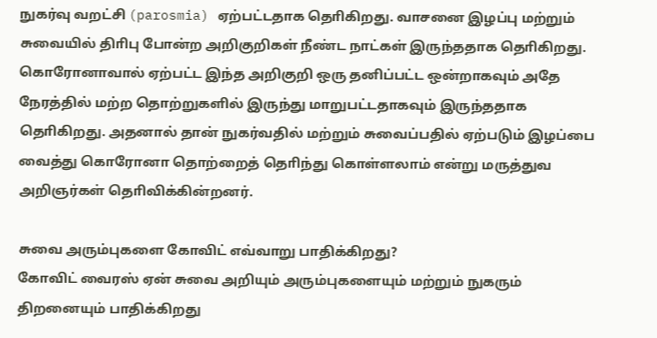நுகர்வு வறட்சி (parosmia) ஏற்பட்டதாக தொிகிறது. வாசனை இழப்பு மற்றும் சுவையில் திாிபு போன்ற அறிகுறிகள் நீண்ட நாட்கள் இருந்ததாக தொிகிறது. கொரோனாவால் ஏற்பட்ட இந்த அறிகுறி ஒரு தனிப்பட்ட ஒன்றாகவும் அதே நேரத்தில் மற்ற தொற்றுகளில் இருந்து மாறுபட்டதாகவும் இருந்ததாக தொிகிறது. அதனால் தான் நுகர்வதில் மற்றும் சுவைப்பதில் ஏற்படும் இழப்பை வைத்து கொரோனா தொற்றைத் தொிந்து கொள்ளலாம் என்று மருத்துவ அறிஞர்கள் தொிவிக்கின்றனர்.

சுவை அரும்புகளை கோவிட் எவ்வாறு பாதிக்கிறது?
கோவிட் வைரஸ் ஏன் சுவை அறியும் அரும்புகளையும் மற்றும் நுகரும் திறனையும் பாதிக்கிறது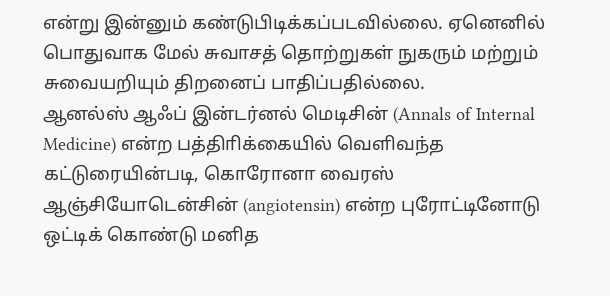என்று இன்னும் கண்டுபிடிக்கப்படவில்லை. ஏனெனில் பொதுவாக மேல் சுவாசத் தொற்றுகள் நுகரும் மற்றும் சுவையறியும் திறனைப் பாதிப்பதில்லை.
ஆனல்ஸ் ஆஃப் இன்டர்னல் மெடிசின் (Annals of Internal Medicine) என்ற பத்திாிக்கையில் வெளிவந்த கட்டுரையின்படி, கொரோனா வைரஸ் ஆஞ்சியோடென்சின் (angiotensin) என்ற புரோட்டினோடு ஒட்டிக் கொண்டு மனித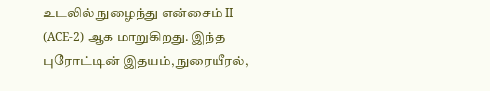உடலில் நுழைந்து என்சைம் II (ACE-2) ஆக மாறுகிறது. இந்த புரோட்டின் இதயம், நுரையீரல்,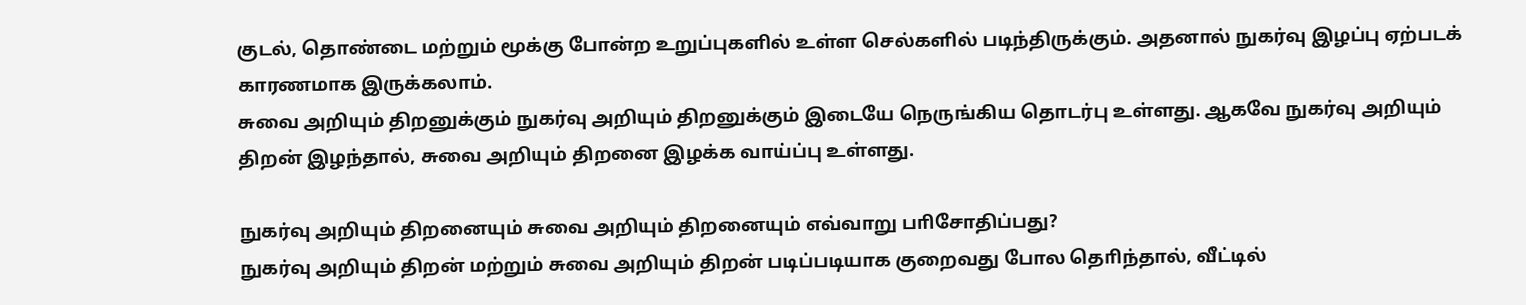குடல், தொண்டை மற்றும் மூக்கு போன்ற உறுப்புகளில் உள்ள செல்களில் படிந்திருக்கும். அதனால் நுகர்வு இழப்பு ஏற்படக் காரணமாக இருக்கலாம்.
சுவை அறியும் திறனுக்கும் நுகர்வு அறியும் திறனுக்கும் இடையே நெருங்கிய தொடர்பு உள்ளது. ஆகவே நுகர்வு அறியும் திறன் இழந்தால், சுவை அறியும் திறனை இழக்க வாய்ப்பு உள்ளது.

நுகர்வு அறியும் திறனையும் சுவை அறியும் திறனையும் எவ்வாறு பாிசோதிப்பது?
நுகர்வு அறியும் திறன் மற்றும் சுவை அறியும் திறன் படிப்படியாக குறைவது போல தொிந்தால், வீட்டில்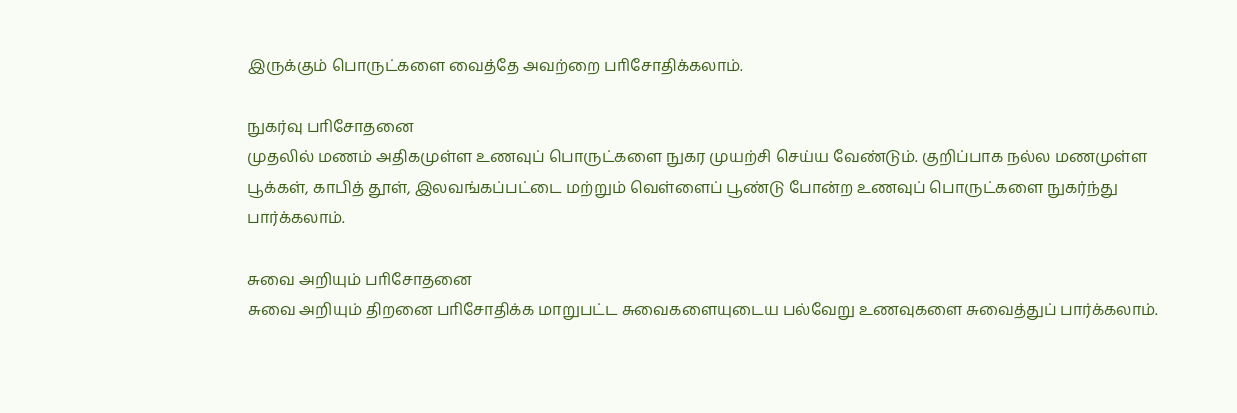இருக்கும் பொருட்களை வைத்தே அவற்றை பாிசோதிக்கலாம்.

நுகர்வு பாிசோதனை
முதலில் மணம் அதிகமுள்ள உணவுப் பொருட்களை நுகர முயற்சி செய்ய வேண்டும். குறிப்பாக நல்ல மணமுள்ள பூக்கள், காபித் தூள், இலவங்கப்பட்டை மற்றும் வெள்ளைப் பூண்டு போன்ற உணவுப் பொருட்களை நுகர்ந்து பார்க்கலாம்.

சுவை அறியும் பாிசோதனை
சுவை அறியும் திறனை பாிசோதிக்க மாறுபட்ட சுவைகளையுடைய பல்வேறு உணவுகளை சுவைத்துப் பார்க்கலாம்.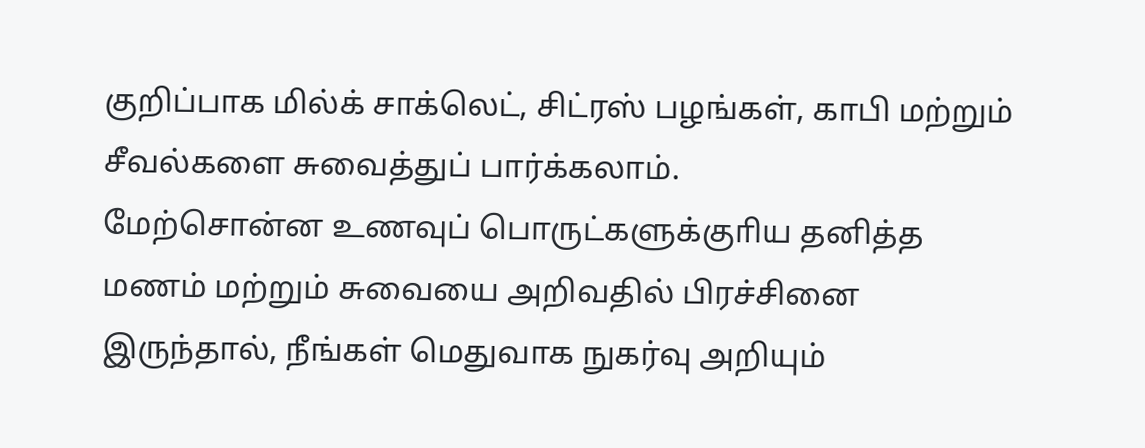குறிப்பாக மில்க் சாக்லெட், சிட்ரஸ் பழங்கள், காபி மற்றும் சீவல்களை சுவைத்துப் பார்க்கலாம்.
மேற்சொன்ன உணவுப் பொருட்களுக்குாிய தனித்த மணம் மற்றும் சுவையை அறிவதில் பிரச்சினை இருந்தால், நீங்கள் மெதுவாக நுகர்வு அறியும்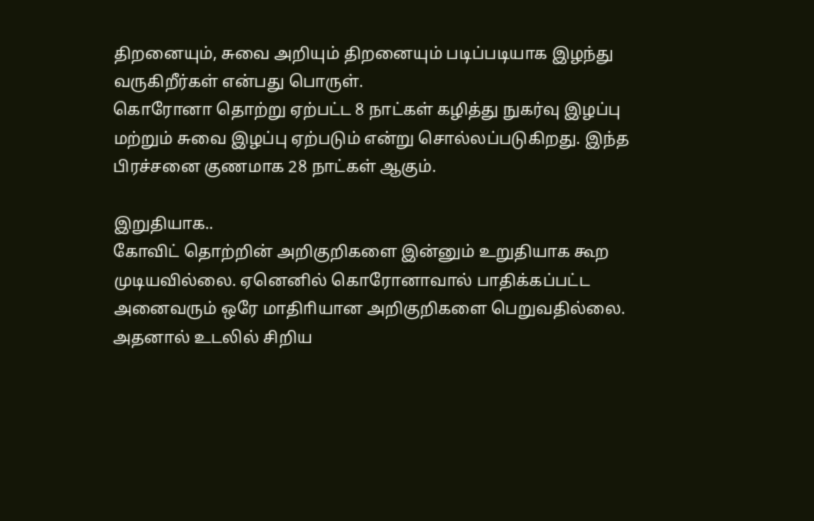திறனையும், சுவை அறியும் திறனையும் படிப்படியாக இழந்து வருகிறீர்கள் என்பது பொருள்.
கொரோனா தொற்று ஏற்பட்ட 8 நாட்கள் கழித்து நுகர்வு இழப்பு மற்றும் சுவை இழப்பு ஏற்படும் என்று சொல்லப்படுகிறது. இந்த பிரச்சனை குணமாக 28 நாட்கள் ஆகும்.

இறுதியாக..
கோவிட் தொற்றின் அறிகுறிகளை இன்னும் உறுதியாக கூற முடியவில்லை. ஏனெனில் கொரோனாவால் பாதிக்கப்பட்ட அனைவரும் ஒரே மாதிாியான அறிகுறிகளை பெறுவதில்லை. அதனால் உடலில் சிறிய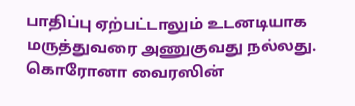பாதிப்பு ஏற்பட்டாலும் உடனடியாக மருத்துவரை அணுகுவது நல்லது. கொரோனா வைரஸின்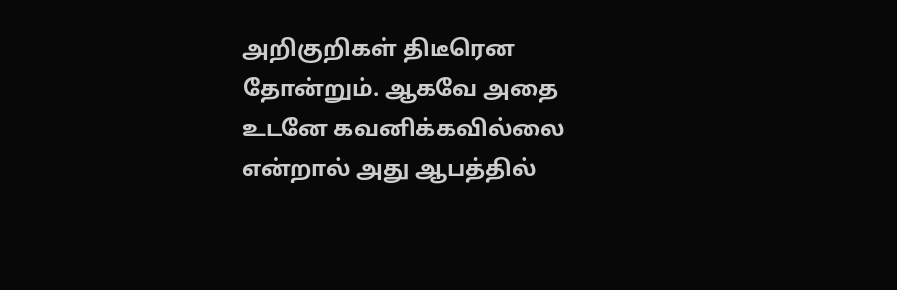அறிகுறிகள் திடீரென தோன்றும். ஆகவே அதை உடனே கவனிக்கவில்லை என்றால் அது ஆபத்தில்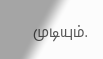முடியும்.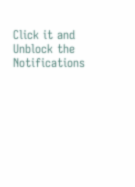Click it and Unblock the Notifications